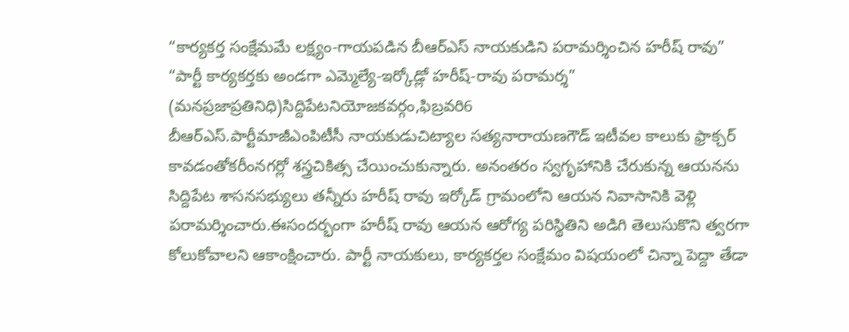“కార్యకర్త సంక్షేమమే లక్ష్యం-గాయపడిన బీఆర్ఎస్ నాయకుడిని పరామర్శించిన హరీష్ రావు”
“పార్టీ కార్యకర్తకు అండగా ఎమ్మెల్యే-ఇర్కోడ్లో హరీష్-రావు పరామర్శ”
(మనప్రజాప్రతినిధి)సిద్దిపేటనియోజకవర్గం,ఫిబ్రవరి6
బీఆర్ఎస్.పార్టీమాజీఎంపిటీసీ నాయకుడుచిట్యాల సత్యనారాయణగౌడ్ ఇటీవల కాలుకు ఫ్రాక్చర్ కావడంతోకరీంనగర్లో శస్త్రచికిత్స చేయించుకున్నారు. అనంతరం స్వగృహానికి చేరుకున్న ఆయనను సిద్దిపేట శాసనసభ్యులు తన్నీరు హరీష్ రావు ఇర్కోడ్ గ్రామంలోని ఆయన నివాసానికి వెళ్లి పరామర్శించారు.ఈసందర్భంగా హరీష్ రావు ఆయన ఆరోగ్య పరిస్థితిని అడిగి తెలుసుకొని త్వరగా కోలుకోవాలని ఆకాంక్షించారు. పార్టీ నాయకులు, కార్యకర్తల సంక్షేమం విషయంలో చిన్నా పెద్దా తేడా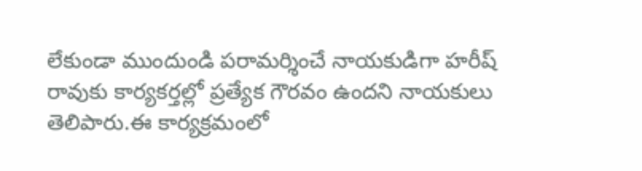లేకుండా ముందుండి పరామర్శించే నాయకుడిగా హరీష్ రావుకు కార్యకర్తల్లో ప్రత్యేక గౌరవం ఉందని నాయకులు తెలిపారు.ఈ కార్యక్రమంలో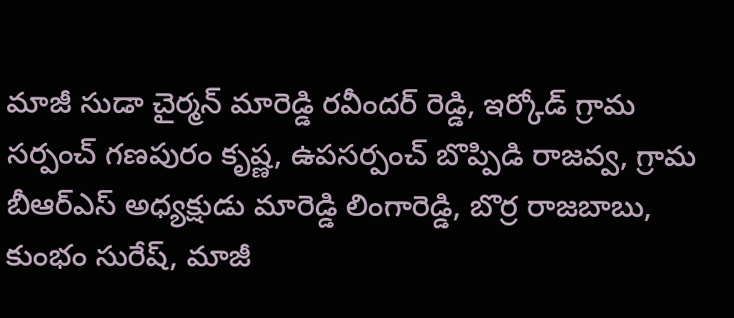మాజీ సుడా చైర్మన్ మారెడ్డి రవీందర్ రెడ్డి, ఇర్కోడ్ గ్రామ సర్పంచ్ గణపురం కృష్ణ, ఉపసర్పంచ్ బొప్పిడి రాజవ్వ, గ్రామ బీఆర్ఎస్ అధ్యక్షుడు మారెడ్డి లింగారెడ్డి, బొర్ర రాజబాబు, కుంభం సురేష్, మాజీ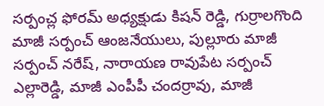సర్పంచ్ల ఫోరమ్ అధ్యక్షుడు కిషన్ రెడ్డి, గుర్రాలగొంది మాజీ సర్పంచ్ ఆంజనేయులు, పుల్లూరు మాజీ సర్పంచ్ నరేష్, నారాయణ రావుపేట సర్పంచ్ ఎల్లారెడ్డి, మాజీ ఎంపీపీ చందర్రావు, మాజీ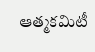ఆత్మకమిటీ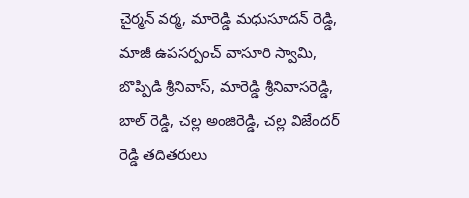చైర్మన్ వర్మ, మారెడ్డి మధుసూదన్ రెడ్డి, మాజీ ఉపసర్పంచ్ వాసూరి స్వామి, బొప్పిడి శ్రీనివాస్, మారెడ్డి శ్రీనివాసరెడ్డి, బాల్ రెడ్డి, చల్ల అంజిరెడ్డి, చల్ల విజేందర్ రెడ్డి తదితరులు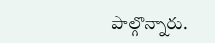పాల్గొన్నారు.